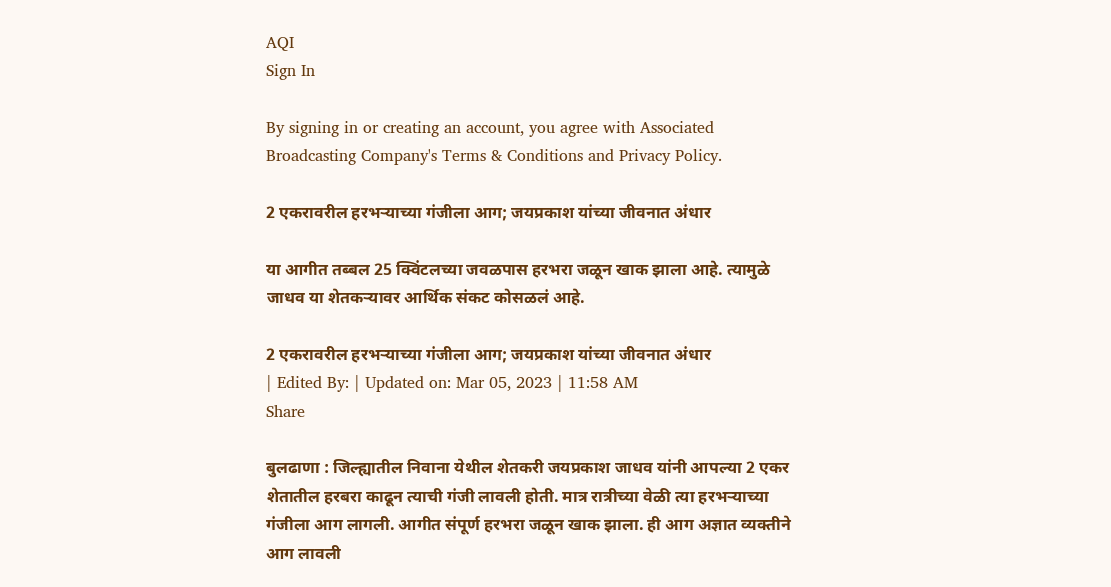AQI
Sign In

By signing in or creating an account, you agree with Associated Broadcasting Company's Terms & Conditions and Privacy Policy.

2 एकरावरील हरभऱ्याच्या गंजीला आग; जयप्रकाश यांच्या जीवनात अंधार

या आगीत तब्बल 25 क्विंटलच्या जवळपास हरभरा जळून खाक झाला आहे. त्यामुळे जाधव या शेतकऱ्यावर आर्थिक संकट कोसळलं आहे.

2 एकरावरील हरभऱ्याच्या गंजीला आग; जयप्रकाश यांच्या जीवनात अंधार
| Edited By: | Updated on: Mar 05, 2023 | 11:58 AM
Share

बुलढाणा : जिल्ह्यातील निवाना येथील शेतकरी जयप्रकाश जाधव यांनी आपल्या 2 एकर शेतातील हरबरा काढून त्याची गंजी लावली होती. मात्र रात्रीच्या वेळी त्या हरभऱ्याच्या गंजीला आग लागली. आगीत संपूर्ण हरभरा जळून खाक झाला. ही आग अज्ञात व्यक्तीने आग लावली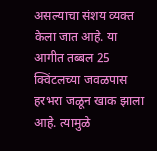असल्याचा संशय व्यक्त केला जात आहे. या आगीत तब्बल 25 क्विंटलच्या जवळपास हरभरा जळून खाक झाला आहे. त्यामुळे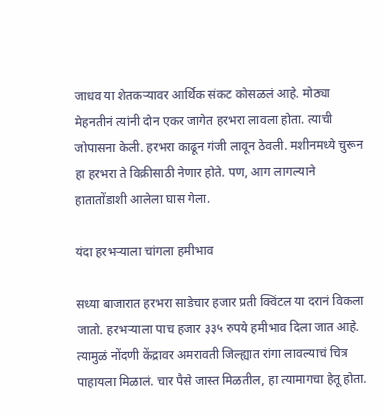जाधव या शेतकऱ्यावर आर्थिक संकट कोसळलं आहे. मोठ्या मेहनतीनं त्यांनी दोन एकर जागेत हरभरा लावला होता. त्याची जोपासना केली. हरभरा काढून गंजी लावून ठेवली. मशीनमध्ये चुरून हा हरभरा ते विक्रीसाठी नेणार होते. पण, आग लागल्याने हातातोंडाशी आलेला घास गेला.

यंदा हरभऱ्याला चांगला हमीभाव

सध्या बाजारात हरभरा साडेचार हजार प्रती क्विंटल या दरानं विकला जातो. हरभऱ्याला पाच हजार ३३५ रुपये हमीभाव दिला जात आहे. त्यामुळं नोंदणी केंद्रावर अमरावती जिल्ह्यात रांगा लावल्याचं चित्र पाहायला मिळालं. चार पैसे जास्त मिळतील, हा त्यामागचा हेतू होता.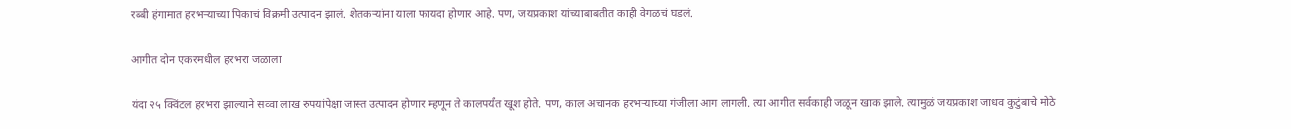रब्बी हंगामात हरभऱ्याच्या पिकाचं विक्रमी उत्पादन झालं. शेतकऱ्यांना याला फायदा होणार आहे. पण, जयप्रकाश यांच्याबाबतीत काही वेगळचं घडलं.

आगीत दोन एकरमधील हरभरा जळाला

यंदा २५ क्विंटल हरभरा झाल्याने सव्वा लाख रुपयांपेक्षा जास्त उत्पादन होणार म्हणून ते कालपर्यंत खूश होते. पण, काल अचानक हरभऱ्याच्या गंजीला आग लागली. त्या आगीत सर्वकाही जळून खाक झाले. त्यामुळं जयप्रकाश जाधव कुटुंबाचे मोठे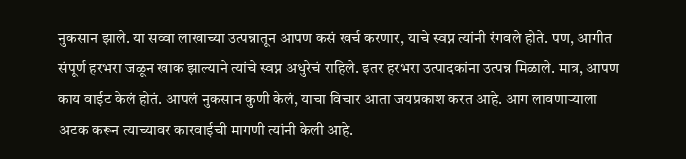नुकसान झाले. या सव्वा लाखाच्या उत्पन्नातून आपण कसं खर्च करणार, याचे स्वप्न त्यांनी रंगवले होते. पण, आगीत संपूर्ण हरभरा जळून खाक झाल्याने त्यांचे स्वप्न अधुरेचं राहिले. इतर हरभरा उत्पादकांना उत्पन्न मिळाले. मात्र, आपण काय वाईट केलं होतं. आपलं नुकसान कुणी केलं, याचा विचार आता जयप्रकाश करत आहे. आग लावणाऱ्याला अटक करून त्याच्यावर कारवाईची मागणी त्यांनी केली आहे.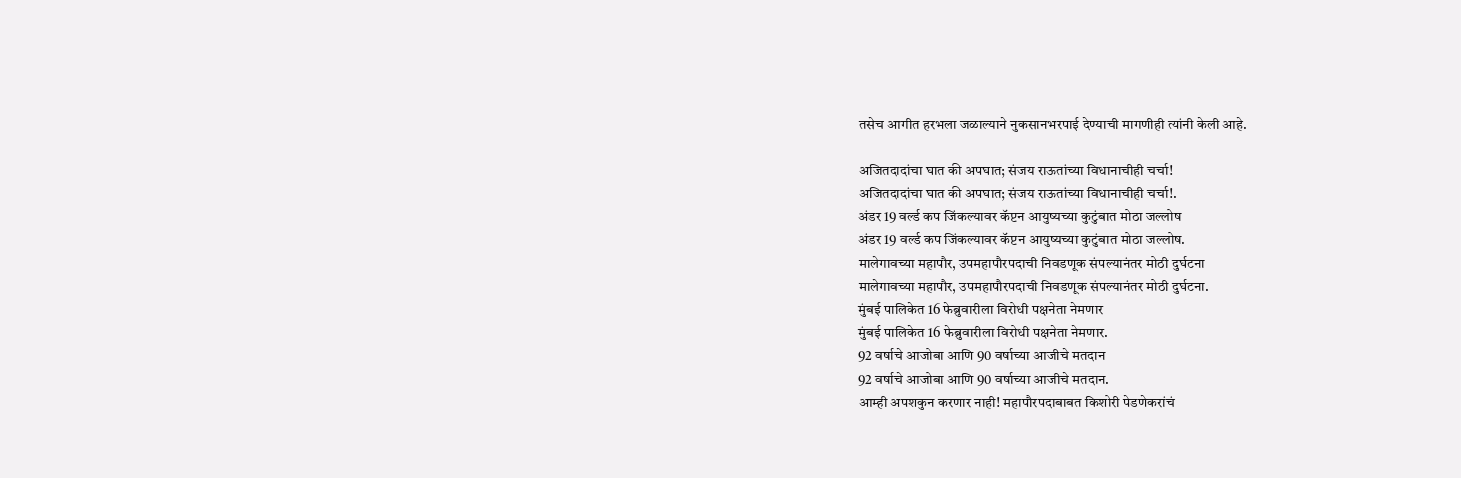तसेच आगीत हरभला जळाल्याने नुकसानभरपाई देण्याची मागणीही त्यांनी केली आहे.

अजितदादांचा घात की अपघात; संजय राऊतांच्या विधानाचीही चर्चा!
अजितदादांचा घात की अपघात; संजय राऊतांच्या विधानाचीही चर्चा!.
अंडर 19 वर्ल्ड कप जिंकल्यावर कॅप्टन आयुष्यच्या कुटुंबात मोठा जल्लोष
अंडर 19 वर्ल्ड कप जिंकल्यावर कॅप्टन आयुष्यच्या कुटुंबात मोठा जल्लोष.
मालेगावच्या महापौर, उपमहापौरपदाची निवडणूक संपल्यानंतर मोठी दुर्घटना
मालेगावच्या महापौर, उपमहापौरपदाची निवडणूक संपल्यानंतर मोठी दुर्घटना.
मुंबई पालिकेत 16 फेब्रुवारीला विरोधी पक्षनेता नेमणार
मुंबई पालिकेत 16 फेब्रुवारीला विरोधी पक्षनेता नेमणार.
92 वर्षाचे आजोबा आणि 90 वर्षाच्या आजीचे मतदान
92 वर्षाचे आजोबा आणि 90 वर्षाच्या आजीचे मतदान.
आम्ही अपशकुन करणार नाही! महापौरपदाबाबत किशोरी पेडणेकरांचं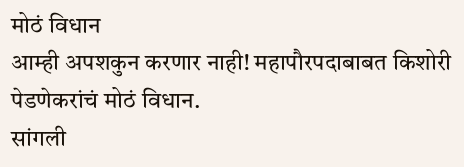मोठं विधान
आम्ही अपशकुन करणार नाही! महापौरपदाबाबत किशोरी पेडणेकरांचं मोठं विधान.
सांगली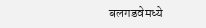बलगडवेमध्ये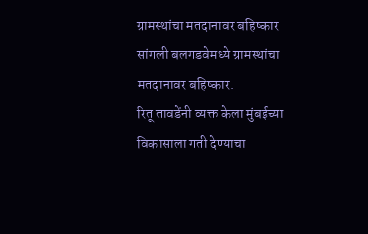ग्रामस्थांचा मतदानावर बहिष्कार
सांगली बलगडवेमध्ये ग्रामस्थांचा मतदानावर बहिष्कार.
रितू तावडेंनी व्यक्त केला मुंबईच्या विकासाला गती देण्याचा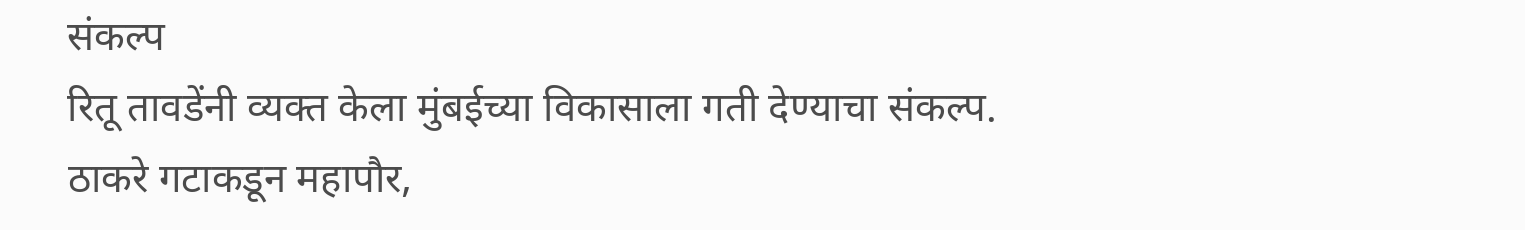संकल्प
रितू तावडेंनी व्यक्त केला मुंबईच्या विकासाला गती देण्याचा संकल्प.
ठाकरे गटाकडून महापौर,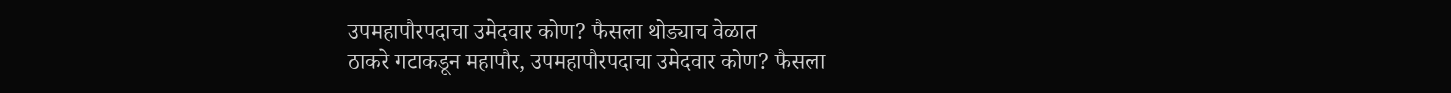उपमहापौरपदाचा उमेदवार कोण? फैसला थोड्याच वेळात
ठाकरे गटाकडून महापौर, उपमहापौरपदाचा उमेदवार कोण? फैसला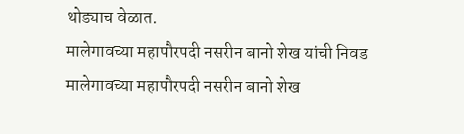थोड्याच वेळात.
मालेगावच्या महापौरपदी नसरीन बानो शेख यांची निवड
मालेगावच्या महापौरपदी नसरीन बानो शेख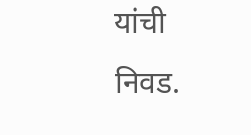यांची निवड.